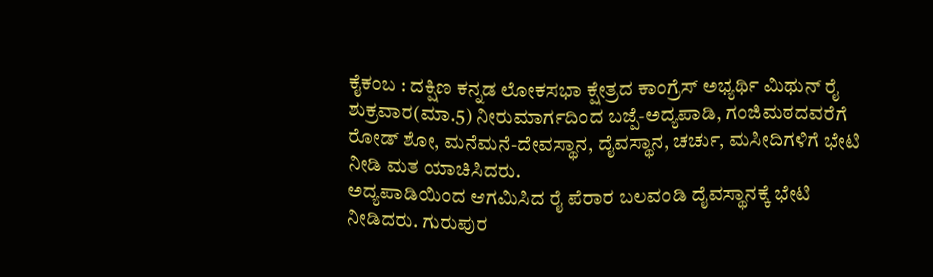ಕೈಕಂಬ : ದಕ್ಷಿಣ ಕನ್ನಡ ಲೋಕಸಭಾ ಕ್ಷೇತ್ರದ ಕಾಂಗ್ರೆಸ್ ಅಭ್ಯರ್ಥಿ ಮಿಥುನ್ ರೈ ಶುಕ್ರವಾರ(ಮಾ.5) ನೀರುಮಾರ್ಗದಿಂದ ಬಜ್ಪೆ-ಅದ್ಯಪಾಡಿ, ಗಂಜಿಮಠದವರೆಗೆ ರೋಡ್ ಶೋ, ಮನೆಮನೆ-ದೇವಸ್ಥಾನ, ದೈವಸ್ಥಾನ, ಚರ್ಚು, ಮಸೀದಿಗಳಿಗೆ ಭೇಟಿ ನೀಡಿ ಮತ ಯಾಚಿಸಿದರು.
ಅದ್ಯಪಾಡಿಯಿಂದ ಆಗಮಿಸಿದ ರೈ ಪೆರಾರ ಬಲವಂಡಿ ದೈವಸ್ಥಾನಕ್ಕೆ ಭೇಟಿ ನೀಡಿದರು. ಗುರುಪುರ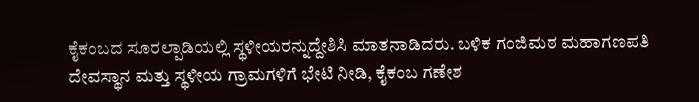ಕೈಕಂಬದ ಸೂರಲ್ಪಾಡಿಯಲ್ಲಿ ಸ್ಥಳೀಯರನ್ನುದ್ದೇಶಿಸಿ ಮಾತನಾಡಿದರು. ಬಳಿಕ ಗಂಜಿಮಠ ಮಹಾಗಣಪತಿ ದೇವಸ್ಥಾನ ಮತ್ತು ಸ್ಥಳೀಯ ಗ್ರಾಮಗಳಿಗೆ ಭೇಟಿ ನೀಡಿ, ಕೈಕಂಬ ಗಣೇಶ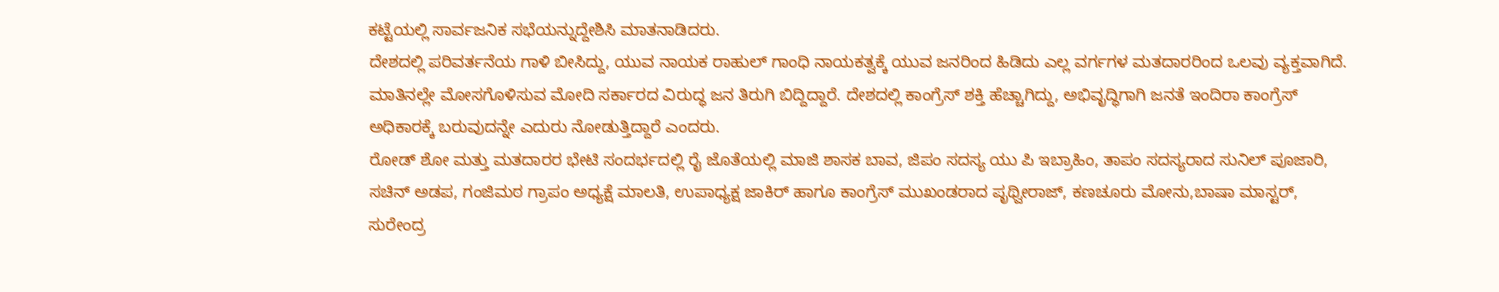ಕಟ್ಟೆಯಲ್ಲಿ ಸಾರ್ವಜನಿಕ ಸಭೆಯನ್ನುದ್ದೇಶಿಸಿ ಮಾತನಾಡಿದರು.
ದೇಶದಲ್ಲಿ ಪರಿವರ್ತನೆಯ ಗಾಳಿ ಬೀಸಿದ್ದು, ಯುವ ನಾಯಕ ರಾಹುಲ್ ಗಾಂಧಿ ನಾಯಕತ್ವಕ್ಕೆ ಯುವ ಜನರಿಂದ ಹಿಡಿದು ಎಲ್ಲ ವರ್ಗಗಳ ಮತದಾರರಿಂದ ಒಲವು ವ್ಯಕ್ತವಾಗಿದೆ. ಮಾತಿನಲ್ಲೇ ಮೋಸಗೊಳಿಸುವ ಮೋದಿ ಸರ್ಕಾರದ ವಿರುದ್ಧ ಜನ ತಿರುಗಿ ಬಿದ್ದಿದ್ದಾರೆ. ದೇಶದಲ್ಲಿ ಕಾಂಗ್ರೆಸ್ ಶಕ್ತಿ ಹೆಚ್ಚಾಗಿದ್ದು, ಅಭಿವೃದ್ಧಿಗಾಗಿ ಜನತೆ ಇಂದಿರಾ ಕಾಂಗ್ರೆಸ್ ಅಧಿಕಾರಕ್ಕೆ ಬರುವುದನ್ನೇ ಎದುರು ನೋಡುತ್ತಿದ್ದಾರೆ ಎಂದರು.
ರೋಡ್ ಶೋ ಮತ್ತು ಮತದಾರರ ಭೇಟಿ ಸಂದರ್ಭದಲ್ಲಿ ರೈ ಜೊತೆಯಲ್ಲಿ ಮಾಜಿ ಶಾಸಕ ಬಾವ, ಜಿಪಂ ಸದಸ್ಯ ಯು ಪಿ ಇಬ್ರಾಹಿಂ, ತಾಪಂ ಸದಸ್ಯರಾದ ಸುನಿಲ್ ಪೂಜಾರಿ, ಸಚಿನ್ ಅಡಪ, ಗಂಜಿಮಠ ಗ್ರಾಪಂ ಅಧ್ಯಕ್ಷೆ ಮಾಲತಿ, ಉಪಾಧ್ಯಕ್ಷ ಜಾಕಿರ್ ಹಾಗೂ ಕಾಂಗ್ರೆಸ್ ಮುಖಂಡರಾದ ಪೃಥ್ವೀರಾಜ್, ಕಣಚೂರು ಮೋನು,ಬಾಷಾ ಮಾಸ್ಟರ್, ಸುರೇಂದ್ರ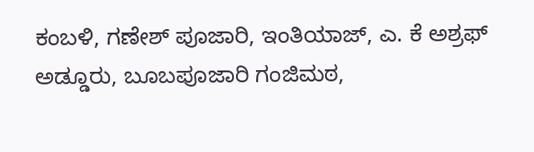ಕಂಬಳಿ, ಗಣೇಶ್ ಪೂಜಾರಿ, ಇಂತಿಯಾಜ್, ಎ. ಕೆ ಅಶ್ರಫ್ ಅಡ್ಡೂರು, ಬೂಬಪೂಜಾರಿ ಗಂಜಿಮಠ,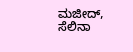ಮಜೀದ್, ಸೆಲಿನಾ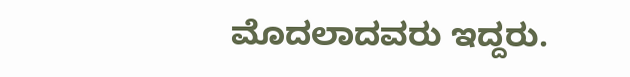ಮೊದಲಾದವರು ಇದ್ದರು.